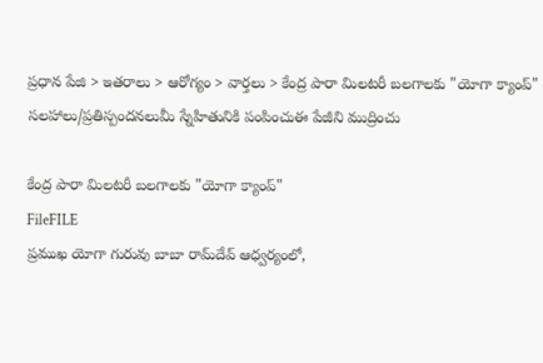ప్రధాన పేజి > ఇతరాలు > ఆరోగ్యం > వార్తలు > కేంద్ర పారా మిలటరీ బలగాలకు "యోగా క్యాంప్"
సలహాలు/ప్రతిస్పందనలుమీ స్నేహితునికి పంపించుఈ పేజీని ముద్రించు

కేంద్ర పారా మిలటరీ బలగాలకు "యోగా క్యాంప్"
FileFILE
ప్రముఖ యోగా గురువు బాబా రామ్‌దేవ్ ఆధ్వర్యంలో,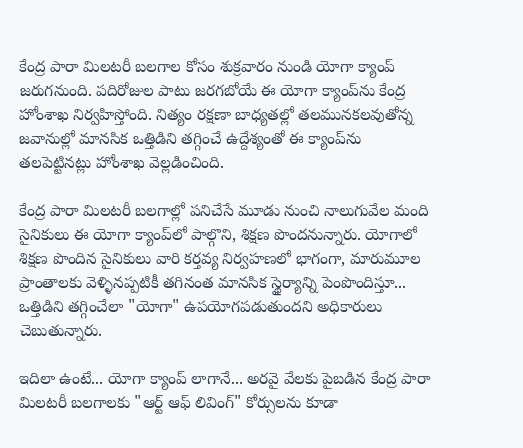కేంద్ర పారా మిలటరీ బలగాల కోసం శుక్రవారం నుండి యోగా క్యాంప్‌ జరుగనుంది. పదిరోజుల పాటు జరగబోయే ఈ యోగా క్యాంప్‌‌ను కేంద్ర హోంశాఖ నిర్వహిస్తోంది. నిత్యం రక్షణా బాధ్యతల్లో తలమునకలవుతోన్న జవానుల్లో మానసిక ఒత్తిడిని తగ్గించే ఉద్దేశ్యంతో ఈ క్యాంప్‌ను తలపెట్టినట్లు హోంశాఖ వెల్లడించింది.

కేంద్ర పారా మిలటరీ బలగాల్లో పనిచేసే మూడు నుంచి నాలుగువేల మంది సైనికులు ఈ యోగా క్యాంప్‌లో పాల్గొని, శిక్షణ పొందనున్నారు. యోగాలో శిక్షణ పొందిన సైనికులు వారి కర్తవ్య నిర్వహణలో భాగంగా, మారుమూల ప్రాంతాలకు వెళ్ళినప్పటికీ తగినంత మానసిక స్థైర్యాన్ని పెంపొందిస్తూ... ఒత్తిడిని తగ్గించేలా "యోగా" ఉపయోగపడుతుందని అధికారులు చెబుతున్నారు.

ఇదిలా ఉంటే... యోగా క్యాంప్ లాగానే... అరవై వేలకు పైబడిన కేంద్ర పారా మిలటరీ బలగాలకు "ఆర్ట్ ఆఫ్ లివింగ్" కోర్సులను కూడా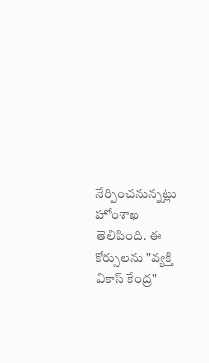నేర్పించనున్నట్లు హోంశాఖ తెలిపింది. ఈ కోర్సులను "వ్యక్తి వికాస్ కేంద్ర"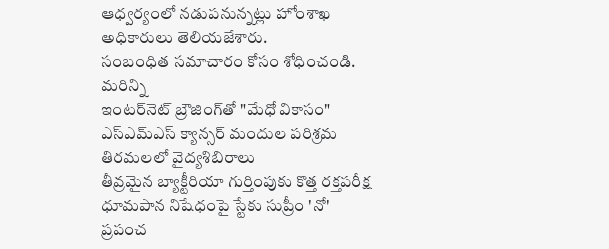ఆధ్వర్యంలో నడుపనున్నట్లు హోంశాఖ అధికారులు తెలియజేశారు.
సంబంధిత సమాచారం కోసం శోధించండి.
మరిన్ని
ఇంటర్‌నెట్ బ్రౌజింగ్‌తో "మేధో వికాసం"
ఎస్ఎమ్ఎస్ క్యాన్సర్ మందుల పరిశ్రమ
తిరమలలో వైద్యశిబిరాలు
తీవ్రమైన బ్యాక్టీరియా గుర్తింపుకు కొత్త రక్తపరీక్ష
ధూమపాన నిషేధంపై స్టేకు సుప్రీం 'నో'
ప్రపంచ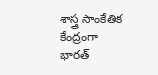శాస్త్ర సాంకేతిక కేంద్రంగా భారత్